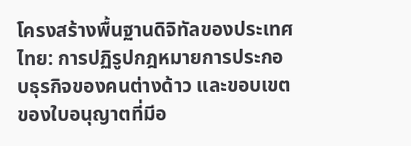โครงสร้างพื้นฐานดิจิทัลของประเทศไทย: การปฏิรูปกฎหมายการประกอบธุรกิจของคนต่างด้าว และขอบเขตของใบอนุญาตที่มีอ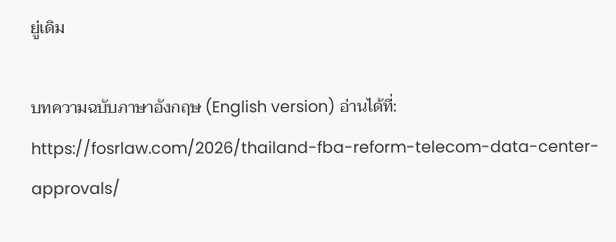ยู่เดิม

บทความฉบับภาษาอังกฤษ (English version) อ่านได้ที่: https://fosrlaw.com/2026/thailand-fba-reform-telecom-data-center-approvals/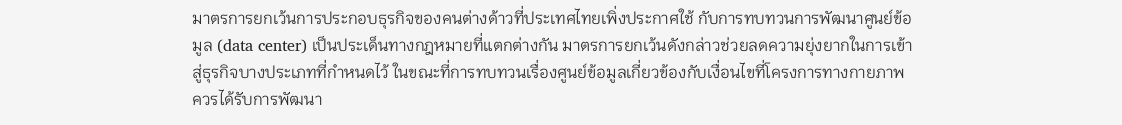มาตรการยกเว้นการประกอบธุรกิจของคนต่างด้าวที่ประเทศไทยเพิ่งประกาศใช้ กับการทบทวนการพัฒนาศูนย์ข้อมูล (data center) เป็นประเด็นทางกฎหมายที่แตกต่างกัน มาตรการยกเว้นดังกล่าวช่วยลดความยุ่งยากในการเข้าสู่ธุรกิจบางประเภทที่กำหนดไว้ ในขณะที่การทบทวนเรื่องศูนย์ข้อมูลเกี่ยวข้องกับเงื่อนไขที่โครงการทางกายภาพควรได้รับการพัฒนา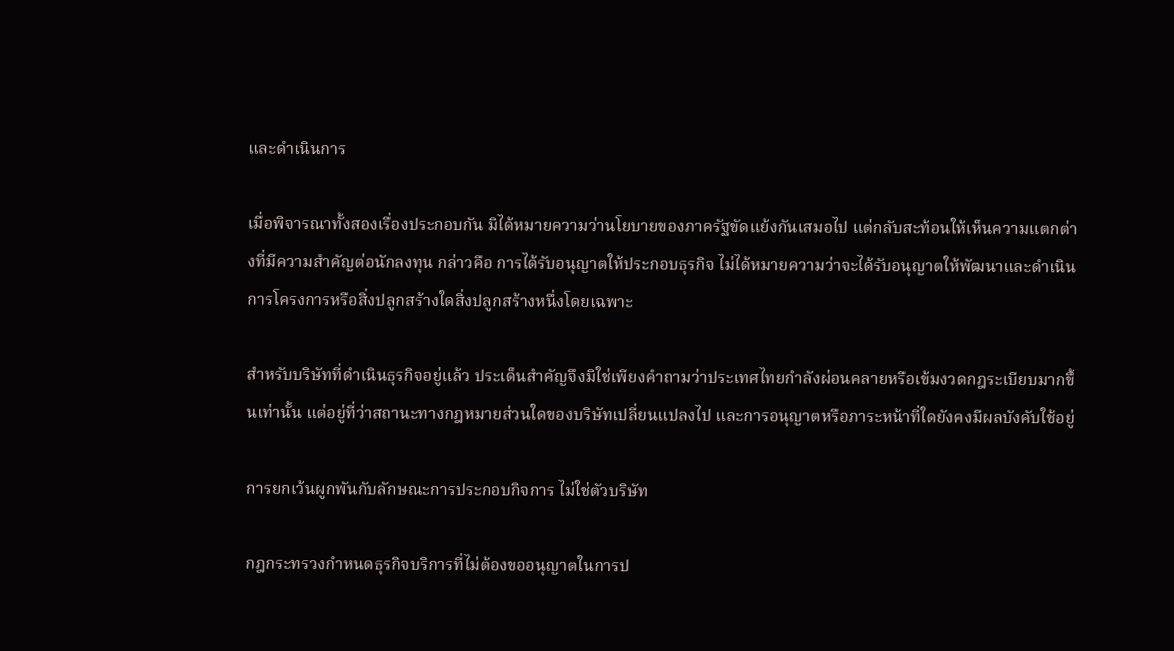และดำเนินการ

เมื่อพิจารณาทั้งสองเรื่องประกอบกัน มิได้หมายความว่านโยบายของภาครัฐขัดแย้งกันเสมอไป แต่กลับสะท้อนให้เห็นความแตกต่างที่มีความสำคัญต่อนักลงทุน กล่าวคือ การได้รับอนุญาตให้ประกอบธุรกิจ ไม่ได้หมายความว่าจะได้รับอนุญาตให้พัฒนาและดำเนินการโครงการหรือสิ่งปลูกสร้างใดสิ่งปลูกสร้างหนึ่งโดยเฉพาะ

สำหรับบริษัทที่ดำเนินธุรกิจอยู่แล้ว ประเด็นสำคัญจึงมิใช่เพียงคำถามว่าประเทศไทยกำลังผ่อนคลายหรือเข้มงวดกฎระเบียบมากขึ้นเท่านั้น แต่อยู่ที่ว่าสถานะทางกฎหมายส่วนใดของบริษัทเปลี่ยนแปลงไป และการอนุญาตหรือภาระหน้าที่ใดยังคงมีผลบังคับใช้อยู่

การยกเว้นผูกพันกับลักษณะการประกอบกิจการ ไม่ใช่ตัวบริษัท

กฎกระทรวงกำหนดธุรกิจบริการที่ไม่ต้องขออนุญาตในการป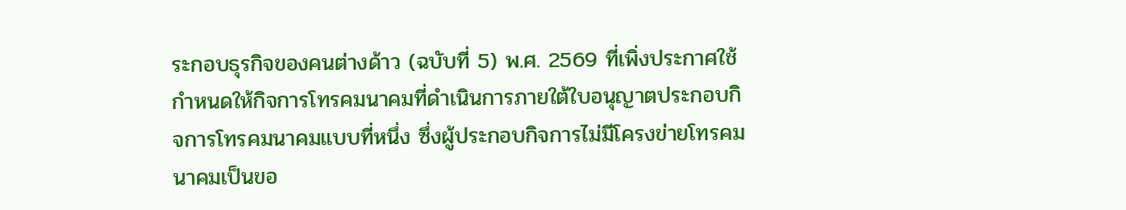ระกอบธุรกิจของคนต่างด้าว (ฉบับที่ 5) พ.ศ. 2569 ที่เพิ่งประกาศใช้ กำหนดให้กิจการโทรคมนาคมที่ดำเนินการภายใต้ใบอนุญาตประกอบกิจการโทรคมนาคมแบบที่หนึ่ง ซึ่งผู้ประกอบกิจการไม่มีโครงข่ายโทรคมนาคมเป็นขอ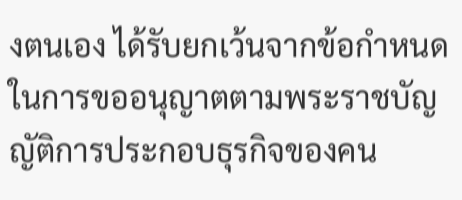งตนเอง ได้รับยกเว้นจากข้อกำหนดในการขออนุญาตตามพระราชบัญญัติการประกอบธุรกิจของคน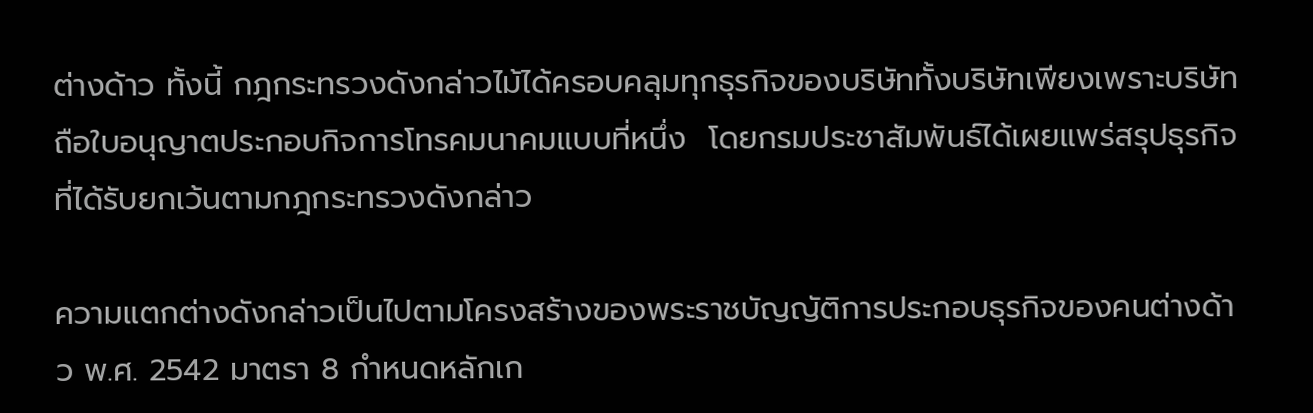ต่างด้าว ทั้งนี้ กฎกระทรวงดังกล่าวไม้ได้ครอบคลุมทุกธุรกิจของบริษัททั้งบริษัทเพียงเพราะบริษัทถือใบอนุญาตประกอบกิจการโทรคมนาคมแบบที่หนึ่ง  โดยกรมประชาสัมพันธ์ได้เผยแพร่สรุปธุรกิจที่ได้รับยกเว้นตามกฎกระทรวงดังกล่าว

ความแตกต่างดังกล่าวเป็นไปตามโครงสร้างของพระราชบัญญัติการประกอบธุรกิจของคนต่างด้าว พ.ศ. 2542 มาตรา 8 กำหนดหลักเก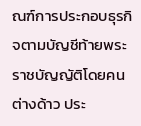ณฑ์การประกอบธุรกิจตามบัญชีท้ายพระราชบัญญัติโดยคนต่างด้าว ประ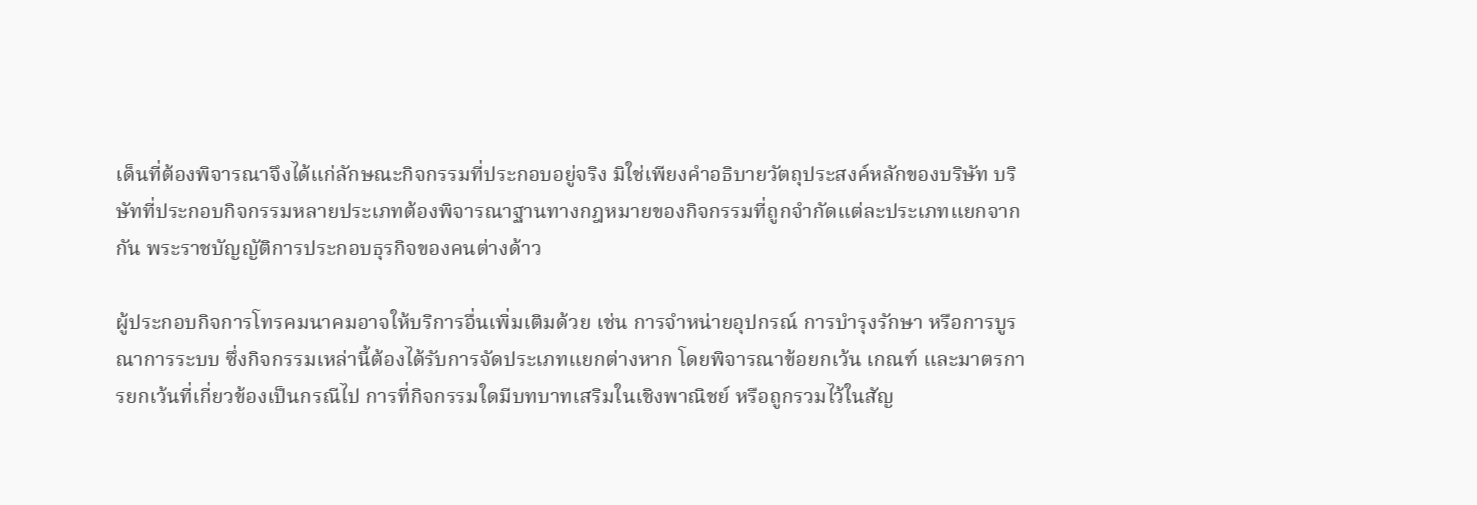เด็นที่ต้องพิจารณาจึงได้แก่ลักษณะกิจกรรมที่ประกอบอยู่จริง มิใช่เพียงคำอธิบายวัตถุประสงค์หลักของบริษัท บริษัทที่ประกอบกิจกรรมหลายประเภทต้องพิจารณาฐานทางกฎหมายของกิจกรรมที่ถูกจำกัดแต่ละประเภทแยกจากกัน พระราชบัญญัติการประกอบธุรกิจของคนต่างด้าว

ผู้ประกอบกิจการโทรคมนาคมอาจให้บริการอื่นเพิ่มเติมด้วย เช่น การจำหน่ายอุปกรณ์ การบำรุงรักษา หรือการบูรณาการระบบ ซึ่งกิจกรรมเหล่านี้ต้องได้รับการจัดประเภทแยกต่างหาก โดยพิจารณาข้อยกเว้น เกณฑ์ และมาตรการยกเว้นที่เกี่ยวข้องเป็นกรณีไป การที่กิจกรรมใดมีบทบาทเสริมในเชิงพาณิชย์ หรือถูกรวมไว้ในสัญ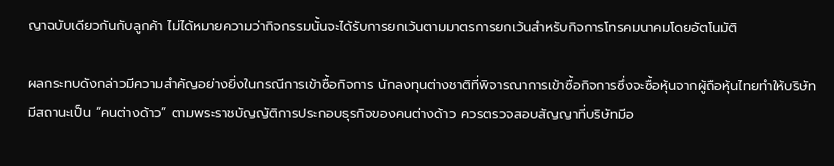ญาฉบับเดียวกันกับลูกค้า ไม่ได้หมายความว่ากิจกรรมนั้นจะได้รับการยกเว้นตามมาตรการยกเว้นสำหรับกิจการโทรคมนาคมโดยอัตโนมัติ

ผลกระทบดังกล่าวมีความสำคัญอย่างยิ่งในกรณีการเข้าซื้อกิจการ นักลงทุนต่างชาติที่พิจารณาการเข้าซื้อกิจการซึ่งจะซื้อหุ้นจากผู้ถือหุ้นไทยทำให้บริษัทมีสถานะเป็น “คนต่างด้าว” ตามพระราชบัญญัติการประกอบธุรกิจของคนต่างด้าว ควรตรวจสอบสัญญาที่บริษัทมีอ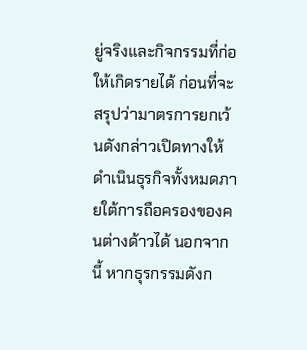ยู่จริงและกิจกรรมที่ก่อให้เกิดรายได้ ก่อนที่จะสรุปว่ามาตรการยกเว้นดังกล่าวเปิดทางให้ดำเนินธุรกิจทั้งหมดภายใต้การถือครองของคนต่างด้าวได้ นอกจากนี้ หากธุรกรรมดังก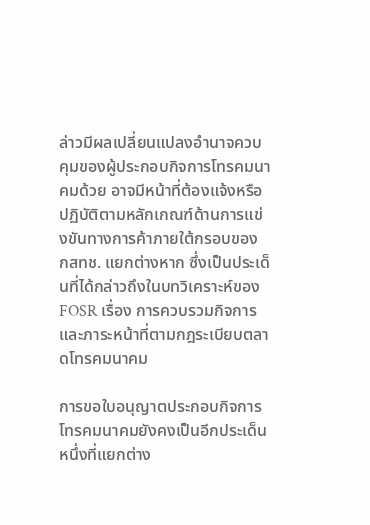ล่าวมีผลเปลี่ยนแปลงอำนาจควบคุมของผู้ประกอบกิจการโทรคมนาคมด้วย อาจมีหน้าที่ต้องแจ้งหรือปฏิบัติตามหลักเกณฑ์ด้านการแข่งขันทางการค้าภายใต้กรอบของ กสทช. แยกต่างหาก ซึ่งเป็นประเด็นที่ได้กล่าวถึงในบทวิเคราะห์ของ FOSR เรื่อง การควบรวมกิจการและภาระหน้าที่ตามกฎระเบียบตลาดโทรคมนาคม

การขอใบอนุญาตประกอบกิจการโทรคมนาคมยังคงเป็นอีกประเด็นหนึ่งที่แยกต่าง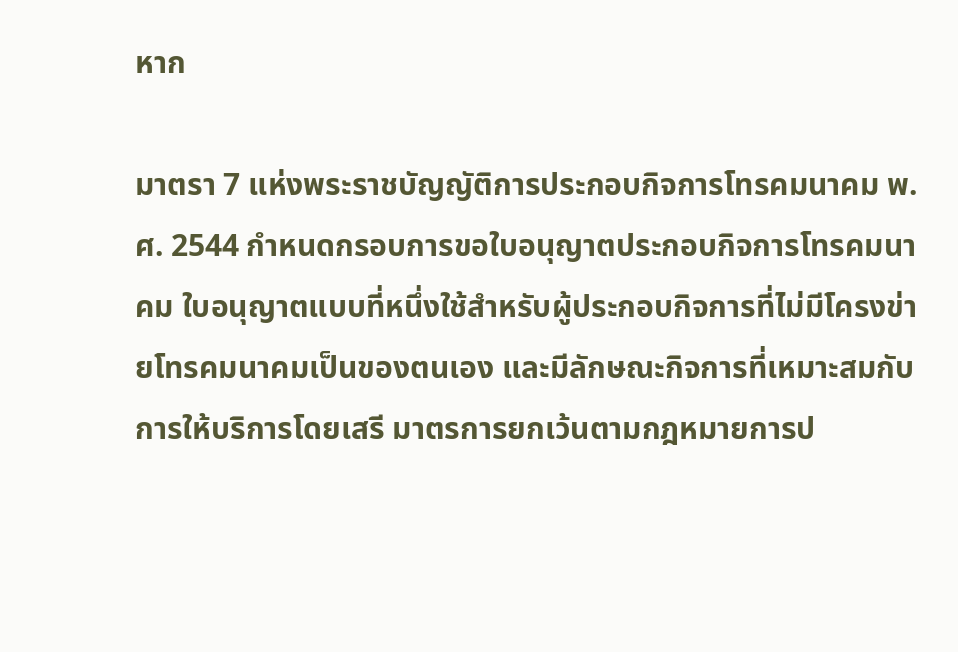หาก

มาตรา 7 แห่งพระราชบัญญัติการประกอบกิจการโทรคมนาคม พ.ศ. 2544 กำหนดกรอบการขอใบอนุญาตประกอบกิจการโทรคมนาคม ใบอนุญาตแบบที่หนึ่งใช้สำหรับผู้ประกอบกิจการที่ไม่มีโครงข่ายโทรคมนาคมเป็นของตนเอง และมีลักษณะกิจการที่เหมาะสมกับการให้บริการโดยเสรี มาตรการยกเว้นตามกฎหมายการป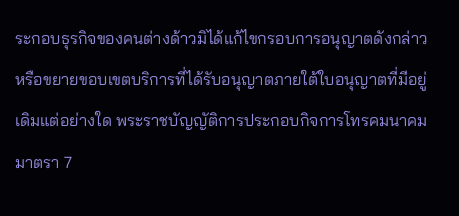ระกอบธุรกิจของคนต่างด้าวมิได้แก้ไขกรอบการอนุญาตดังกล่าว หรือขยายขอบเขตบริการที่ได้รับอนุญาตภายใต้ใบอนุญาตที่มีอยู่เดิมแต่อย่างใด พระราชบัญญัติการประกอบกิจการโทรคมนาคม มาตรา 7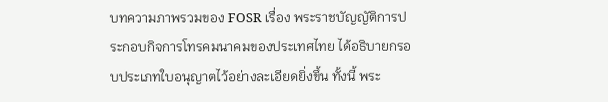บทความภาพรวมของ FOSR เรื่อง พระราชบัญญัติการประกอบกิจการโทรคมนาคมของประเทศไทย ได้อธิบายกรอบประเภทใบอนุญาตไว้อย่างละเอียดยิ่งขึ้น ทั้งนี้ พระ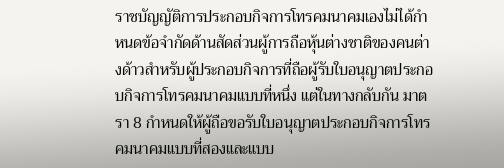ราชบัญญัติการประกอบกิจการโทรคมนาคมเองไม่ได้กำหนดข้อจำกัดด้านสัดส่วนผู้การถือหุ้นต่างชาติของคนต่างด้าวสำหรับผู้ประกอบกิจการที่ถือผู้รับใบอนุญาตประกอบกิจการโทรคมนาคมแบบที่หนึ่ง แต่ในทางกลับกัน มาตรา 8 กำหนดให้ผู้ถือขอรับใบอนุญาตประกอบกิจการโทรคมนาคมแบบที่สองและแบบ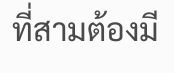ที่สามต้องมี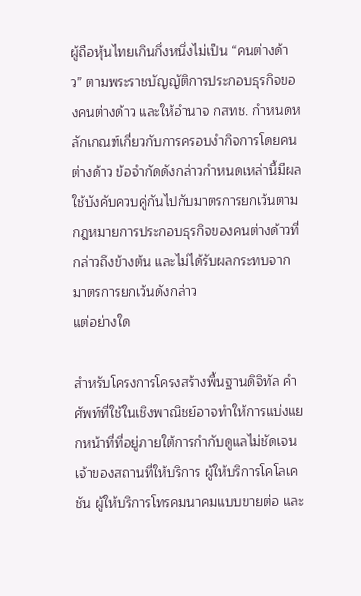ผู้ถือหุ้นไทยเกินกึ่งหนึ่งไม่เป็น “คนต่างด้าว” ตามพระราชบัญญัติการประกอบธุรกิจของคนต่างด้าว และให้อำนาจ กสทช. กำหนดหลักเกณฑ์เกี่ยวกับการครอบงำกิจการโดยคนต่างด้าว ข้อจำกัดดังกล่าวกำหนดเหล่านี้มีผลใช้บังคับควบคู่กันไปกับมาตรการยกเว้นตามกฎหมายการประกอบธุรกิจของคนต่างด้าวที่กล่าวถึงข้างต้น และไม่ได้รับผลกระทบจากมาตรการยกเว้นดังกล่าว
แต่อย่างใด

สำหรับโครงการโครงสร้างพื้นฐานดิจิทัล คำศัพท์ที่ใช้ในเชิงพาณิชย์อาจทำให้การแบ่งแยกหน้าที่ที่อยู่ภายใต้การกำกับดูแลไม่ชัดเจน เจ้าของสถานที่ให้บริการ ผู้ให้บริการโคโลเคชัน ผู้ให้บริการโทรคมนาคมแบบขายต่อ และ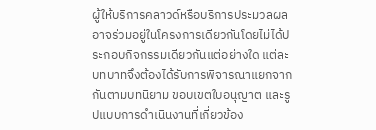ผู้ให้บริการคลาวด์หรือบริการประมวลผล อาจร่วมอยู่ในโครงการเดียวกันโดยไม่ได้ประกอบกิจกรรมเดียวกันแต่อย่างใด แต่ละบทบาทจึงต้องได้รับการพิจารณาแยกจากกันตามบทนิยาม ขอบเขตใบอนุญาต และรูปแบบการดำเนินงานที่เกี่ยวข้อง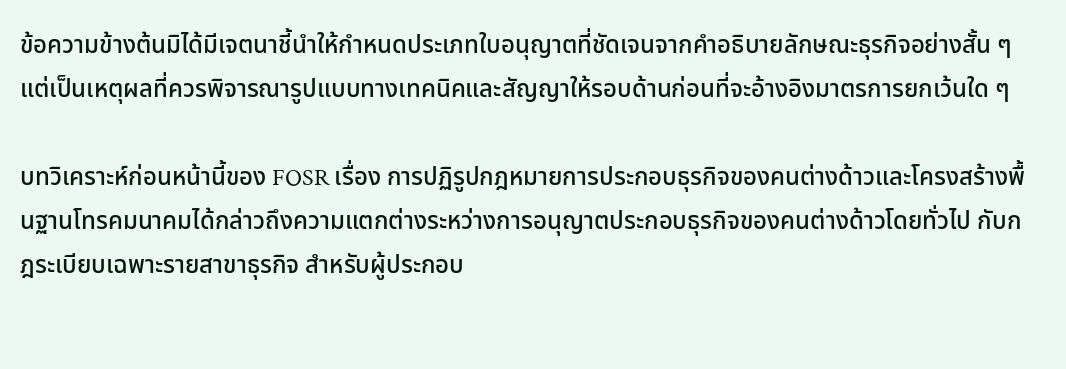ข้อความข้างต้นมิได้มีเจตนาชี้นำให้กำหนดประเภทใบอนุญาตที่ชัดเจนจากคำอธิบายลักษณะธุรกิจอย่างสั้น ๆ แต่เป็นเหตุผลที่ควรพิจารณารูปแบบทางเทคนิคและสัญญาให้รอบด้านก่อนที่จะอ้างอิงมาตรการยกเว้นใด ๆ

บทวิเคราะห์ก่อนหน้านี้ของ FOSR เรื่อง การปฏิรูปกฎหมายการประกอบธุรกิจของคนต่างด้าวและโครงสร้างพื้นฐานโทรคมนาคมได้กล่าวถึงความแตกต่างระหว่างการอนุญาตประกอบธุรกิจของคนต่างด้าวโดยทั่วไป กับกฎระเบียบเฉพาะรายสาขาธุรกิจ สำหรับผู้ประกอบ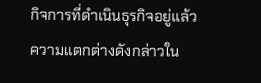กิจการที่ดำเนินธุรกิจอยู่แล้ว ความแตกต่างดังกล่าวใน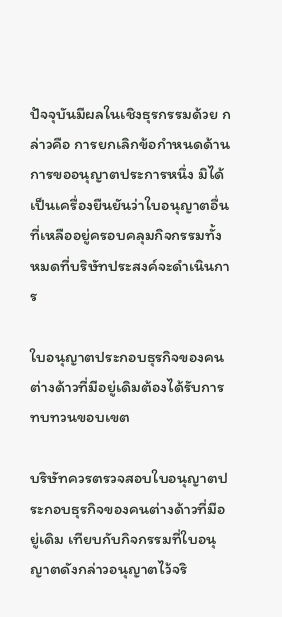ปัจจุบันมีผลในเชิงธุรกรรมด้วย กล่าวคือ การยกเลิกข้อกำหนดด้านการขออนุญาตประการหนึ่ง มิได้เป็นเครื่องยืนยันว่าใบอนุญาตอื่นที่เหลืออยู่ครอบคลุมกิจกรรมทั้งหมดที่บริษัทประสงค์จะดำเนินการ

ใบอนุญาตประกอบธุรกิจของคนต่างด้าวที่มีอยู่เดิมต้องได้รับการทบทวนขอบเขต

บริษัทควรตรวจสอบใบอนุญาตประกอบธุรกิจของคนต่างด้าวที่มีอยู่เดิม เทียบกับกิจกรรมที่ใบอนุญาตดังกล่าวอนุญาตไว้จริ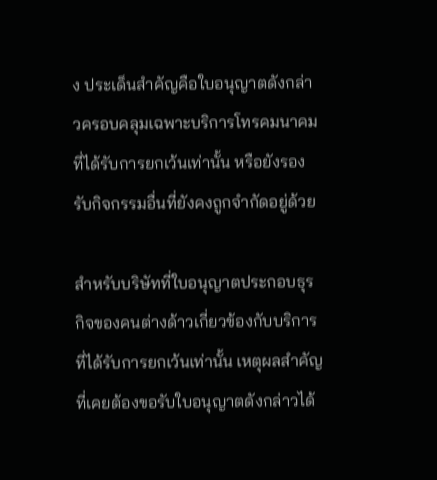ง ประเด็นสำคัญคือใบอนุญาตดังกล่าวครอบคลุมเฉพาะบริการโทรคมนาคมที่ได้รับการยกเว้นเท่านั้น หรือยังรองรับกิจกรรมอื่นที่ยังคงถูกจำกัดอยู่ด้วย

สำหรับบริษัทที่ใบอนุญาตประกอบธุรกิจของคนต่างด้าวเกี่ยวข้องกับบริการที่ได้รับการยกเว้นเท่านั้น เหตุผลสำคัญที่เคยต้องขอรับใบอนุญาตดังกล่าวได้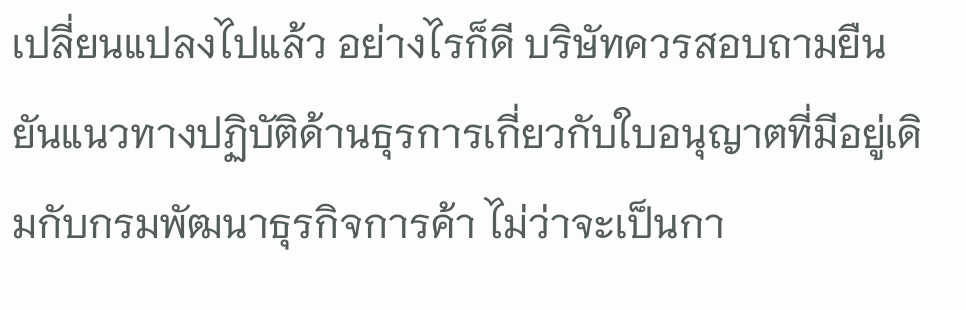เปลี่ยนแปลงไปแล้ว อย่างไรก็ดี บริษัทควรสอบถามยืนยันแนวทางปฏิบัติด้านธุรการเกี่ยวกับใบอนุญาตที่มีอยู่เดิมกับกรมพัฒนาธุรกิจการค้า ไม่ว่าจะเป็นกา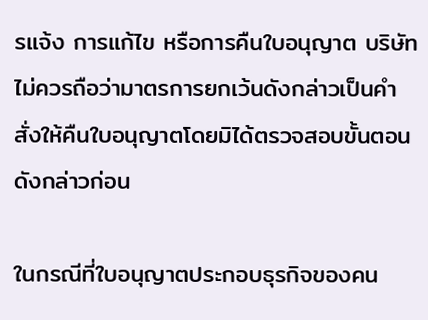รแจ้ง การแก้ไข หรือการคืนใบอนุญาต บริษัทไม่ควรถือว่ามาตรการยกเว้นดังกล่าวเป็นคำสั่งให้คืนใบอนุญาตโดยมิได้ตรวจสอบขั้นตอนดังกล่าวก่อน

ในกรณีที่ใบอนุญาตประกอบธุรกิจของคน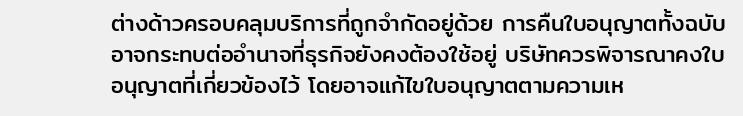ต่างด้าวครอบคลุมบริการที่ถูกจำกัดอยู่ด้วย การคืนใบอนุญาตทั้งฉบับอาจกระทบต่ออำนาจที่ธุรกิจยังคงต้องใช้อยู่ บริษัทควรพิจารณาคงใบอนุญาตที่เกี่ยวข้องไว้ โดยอาจแก้ไขใบอนุญาตตามความเห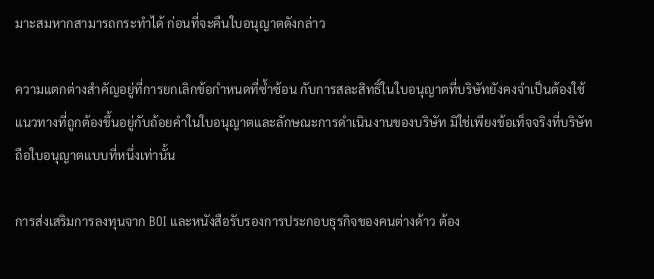มาะสมหากสามารถกระทำได้ ก่อนที่จะคืนใบอนุญาตดังกล่าว

ความแตกต่างสำคัญอยู่ที่การยกเลิกข้อกำหนดที่ซ้ำซ้อน กับการสละสิทธิ์ในใบอนุญาตที่บริษัทยังคงจำเป็นต้องใช้ แนวทางที่ถูกต้องขึ้นอยู่กับถ้อยคำในใบอนุญาตและลักษณะการดำเนินงานของบริษัท มิใช่เพียงข้อเท็จจริงที่บริษัทถือใบอนุญาตแบบที่หนึ่งเท่านั้น

การส่งเสริมการลงทุนจาก BOI และหนังสือรับรองการประกอบธุรกิจของคนต่างด้าว ต้อง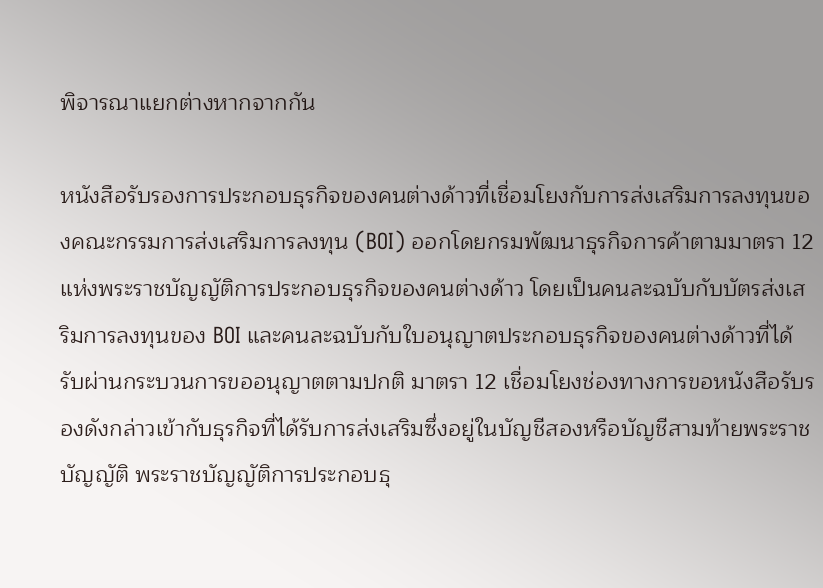พิจารณาแยกต่างหากจากกัน

หนังสือรับรองการประกอบธุรกิจของคนต่างด้าวที่เชื่อมโยงกับการส่งเสริมการลงทุนของคณะกรรมการส่งเสริมการลงทุน (BOI) ออกโดยกรมพัฒนาธุรกิจการค้าตามมาตรา 12 แห่งพระราชบัญญัติการประกอบธุรกิจของคนต่างด้าว โดยเป็นคนละฉบับกับบัตรส่งเสริมการลงทุนของ BOI และคนละฉบับกับใบอนุญาตประกอบธุรกิจของคนต่างด้าวที่ได้รับผ่านกระบวนการขออนุญาตตามปกติ มาตรา 12 เชื่อมโยงช่องทางการขอหนังสือรับรองดังกล่าวเข้ากับธุรกิจที่ได้รับการส่งเสริมซึ่งอยู่ในบัญชีสองหรือบัญชีสามท้ายพระราชบัญญัติ พระราชบัญญัติการประกอบธุ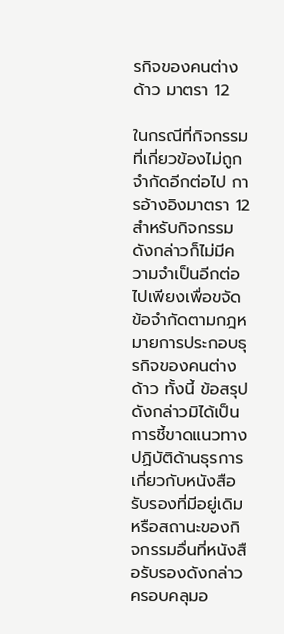รกิจของคนต่างด้าว มาตรา 12

ในกรณีที่กิจกรรมที่เกี่ยวข้องไม่ถูกจำกัดอีกต่อไป การอ้างอิงมาตรา 12 สำหรับกิจกรรมดังกล่าวก็ไม่มีความจำเป็นอีกต่อไปเพียงเพื่อขจัดข้อจำกัดตามกฎหมายการประกอบธุรกิจของคนต่างด้าว ทั้งนี้ ข้อสรุปดังกล่าวมิได้เป็นการชี้ขาดแนวทางปฏิบัติด้านธุรการเกี่ยวกับหนังสือรับรองที่มีอยู่เดิม หรือสถานะของกิจกรรมอื่นที่หนังสือรับรองดังกล่าวครอบคลุมอ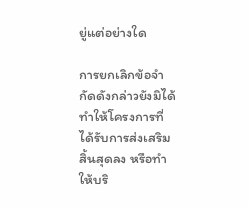ยู่แต่อย่างใด

การยกเลิกข้อจำกัดดังกล่าวยังมิได้ทำให้โครงการที่ได้รับการส่งเสริมสิ้นสุดลง หรือทำให้บริ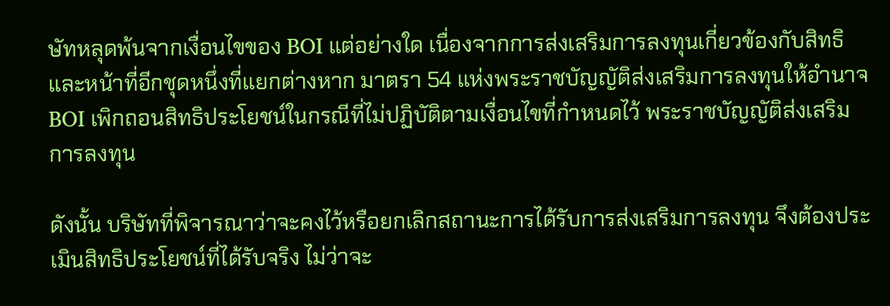ษัทหลุดพ้นจากเงื่อนไขของ BOI แต่อย่างใด เนื่องจากการส่งเสริมการลงทุนเกี่ยวข้องกับสิทธิและหน้าที่อีกชุดหนึ่งที่แยกต่างหาก มาตรา 54 แห่งพระราชบัญญัติส่งเสริมการลงทุนให้อำนาจ BOI เพิกถอนสิทธิประโยชน์ในกรณีที่ไม่ปฏิบัติตามเงื่อนไขที่กำหนดไว้ พระราชบัญญัติส่งเสริมการลงทุน

ดังนั้น บริษัทที่พิจารณาว่าจะคงไว้หรือยกเลิกสถานะการได้รับการส่งเสริมการลงทุน จึงต้องประเมินสิทธิประโยชน์ที่ได้รับจริง ไม่ว่าจะ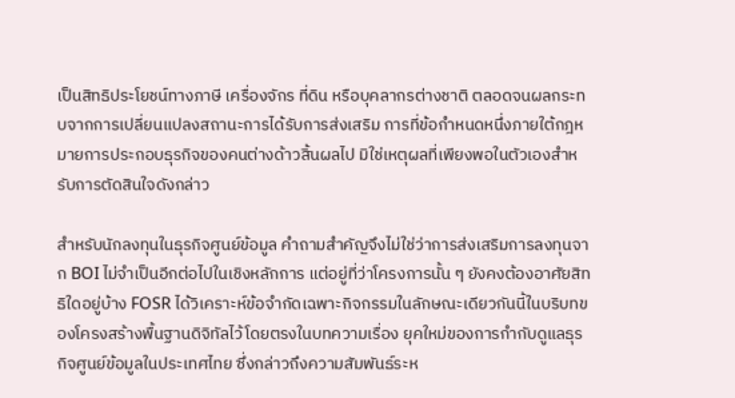เป็นสิทธิประโยชน์ทางภาษี เครื่องจักร ที่ดิน หรือบุคลากรต่างชาติ ตลอดจนผลกระทบจากการเปลี่ยนแปลงสถานะการได้รับการส่งเสริม การที่ข้อกำหนดหนึ่งภายใต้กฎหมายการประกอบธุรกิจของคนต่างด้าวสิ้นผลไป มิใช่เหตุผลที่เพียงพอในตัวเองสำหรับการตัดสินใจดังกล่าว

สำหรับนักลงทุนในธุรกิจศูนย์ข้อมูล คำถามสำคัญจึงไม่ใช่ว่าการส่งเสริมการลงทุนจาก BOI ไม่จำเป็นอีกต่อไปในเชิงหลักการ แต่อยู่ที่ว่าโครงการนั้น ๆ ยังคงต้องอาศัยสิทธิใดอยู่บ้าง FOSR ได้วิเคราะห์ข้อจำกัดเฉพาะกิจกรรมในลักษณะเดียวกันนี้ในบริบทของโครงสร้างพื้นฐานดิจิทัลไว้โดยตรงในบทความเรื่อง ยุคใหม่ของการกำกับดูแลธุรกิจศูนย์ข้อมูลในประเทศไทย ซึ่งกล่าวถึงความสัมพันธ์ระห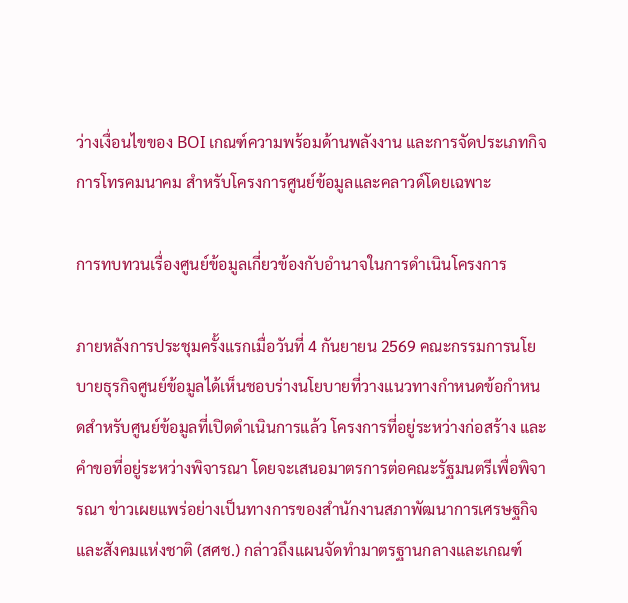ว่างเงื่อนไขของ BOI เกณฑ์ความพร้อมด้านพลังงาน และการจัดประเภทกิจการโทรคมนาคม สำหรับโครงการศูนย์ข้อมูลและคลาวด์โดยเฉพาะ

การทบทวนเรื่องศูนย์ข้อมูลเกี่ยวข้องกับอำนาจในการดำเนินโครงการ

ภายหลังการประชุมครั้งแรกเมื่อวันที่ 4 กันยายน 2569 คณะกรรมการนโยบายธุรกิจศูนย์ข้อมูลได้เห็นชอบร่างนโยบายที่วางแนวทางกำหนดข้อกำหนดสำหรับศูนย์ข้อมูลที่เปิดดำเนินการแล้ว โครงการที่อยู่ระหว่างก่อสร้าง และคำขอที่อยู่ระหว่างพิจารณา โดยจะเสนอมาตรการต่อคณะรัฐมนตรีเพื่อพิจารณา ข่าวเผยแพร่อย่างเป็นทางการของสำนักงานสภาพัฒนาการเศรษฐกิจและสังคมแห่งชาติ (สศช.) กล่าวถึงแผนจัดทำมาตรฐานกลางและเกณฑ์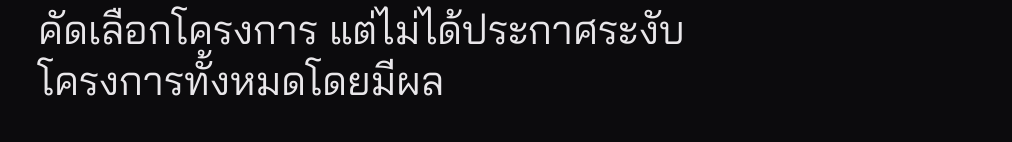คัดเลือกโครงการ แต่ไม่ได้ประกาศระงับโครงการทั้งหมดโดยมีผล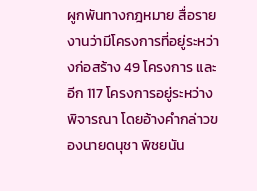ผูกพันทางกฎหมาย สื่อรายงานว่ามีโครงการที่อยู่ระหว่างก่อสร้าง 49 โครงการ และอีก 117 โครงการอยู่ระหว่างพิจารณา โดยอ้างคำกล่าวของนายดนุชา พิชยนัน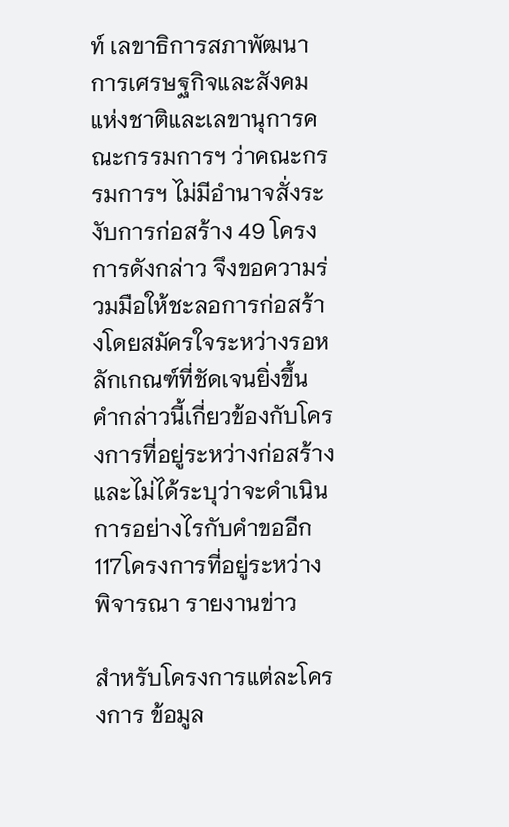ท์ เลขาธิการสภาพัฒนาการเศรษฐกิจและสังคมแห่งชาติและเลขานุการคณะกรรมการฯ ว่าคณะกรรมการฯ ไม่มีอำนาจสั่งระงับการก่อสร้าง 49 โครงการดังกล่าว จึงขอความร่วมมือให้ชะลอการก่อสร้างโดยสมัครใจระหว่างรอหลักเกณฑ์ที่ชัดเจนยิ่งขึ้น คำกล่าวนี้เกี่ยวข้องกับโครงการที่อยู่ระหว่างก่อสร้าง และไม่ได้ระบุว่าจะดำเนินการอย่างไรกับคำขออีก 117โครงการที่อยู่ระหว่างพิจารณา รายงานข่าว

สำหรับโครงการแต่ละโครงการ ข้อมูล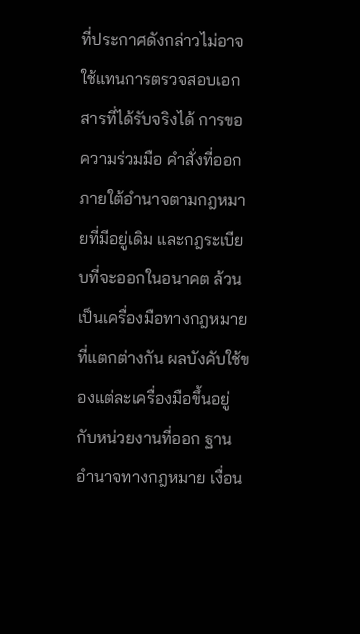ที่ประกาศดังกล่าวไม่อาจใช้แทนการตรวจสอบเอกสารที่ได้รับจริงได้ การขอความร่วมมือ คำสั่งที่ออกภายใต้อำนาจตามกฎหมายที่มีอยู่เดิม และกฎระเบียบที่จะออกในอนาคต ล้วนเป็นเครื่องมือทางกฎหมายที่แตกต่างกัน ผลบังคับใช้ของแต่ละเครื่องมือขึ้นอยู่กับหน่วยงานที่ออก ฐานอำนาจทางกฎหมาย เงื่อน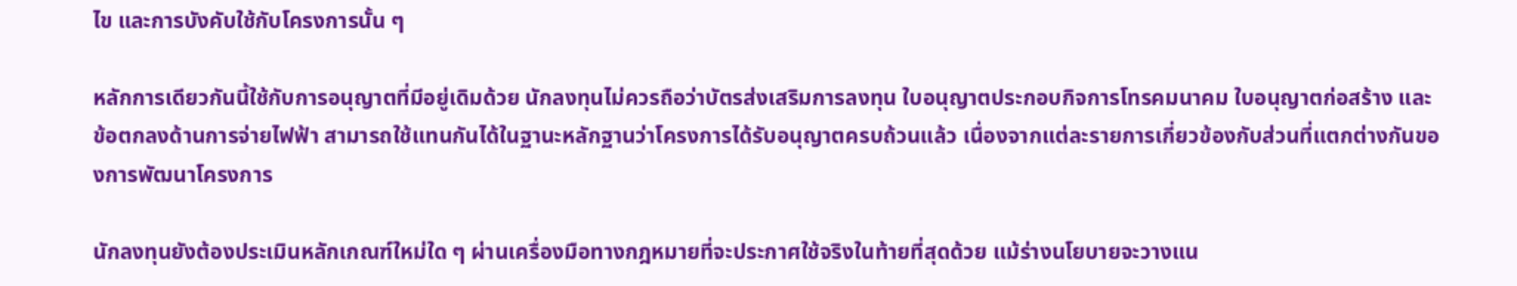ไข และการบังคับใช้กับโครงการนั้น ๆ

หลักการเดียวกันนี้ใช้กับการอนุญาตที่มีอยู่เดิมด้วย นักลงทุนไม่ควรถือว่าบัตรส่งเสริมการลงทุน ใบอนุญาตประกอบกิจการโทรคมนาคม ใบอนุญาตก่อสร้าง และข้อตกลงด้านการจ่ายไฟฟ้า สามารถใช้แทนกันได้ในฐานะหลักฐานว่าโครงการได้รับอนุญาตครบถ้วนแล้ว เนื่องจากแต่ละรายการเกี่ยวข้องกับส่วนที่แตกต่างกันของการพัฒนาโครงการ

นักลงทุนยังต้องประเมินหลักเกณฑ์ใหม่ใด ๆ ผ่านเครื่องมือทางกฎหมายที่จะประกาศใช้จริงในท้ายที่สุดด้วย แม้ร่างนโยบายจะวางแน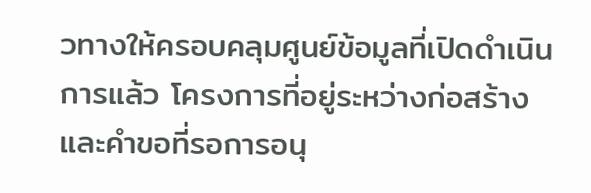วทางให้ครอบคลุมศูนย์ข้อมูลที่เปิดดำเนินการแล้ว โครงการที่อยู่ระหว่างก่อสร้าง และคำขอที่รอการอนุ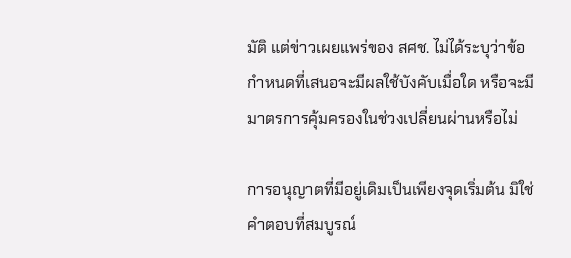มัติ แต่ข่าวเผยแพร่ของ สศช. ไม่ได้ระบุว่าข้อกำหนดที่เสนอจะมีผลใช้บังคับเมื่อใด หรือจะมีมาตรการคุ้มครองในช่วงเปลี่ยนผ่านหรือไม่

การอนุญาตที่มีอยู่เดิมเป็นเพียงจุดเริ่มต้น มิใช่คำตอบที่สมบูรณ์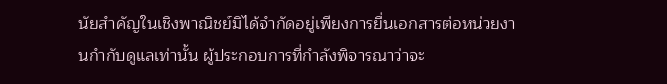นัยสำคัญในเชิงพาณิชย์มิได้จำกัดอยู่เพียงการยื่นเอกสารต่อหน่วยงานกำกับดูแลเท่านั้น ผู้ประกอบการที่กำลังพิจารณาว่าจะ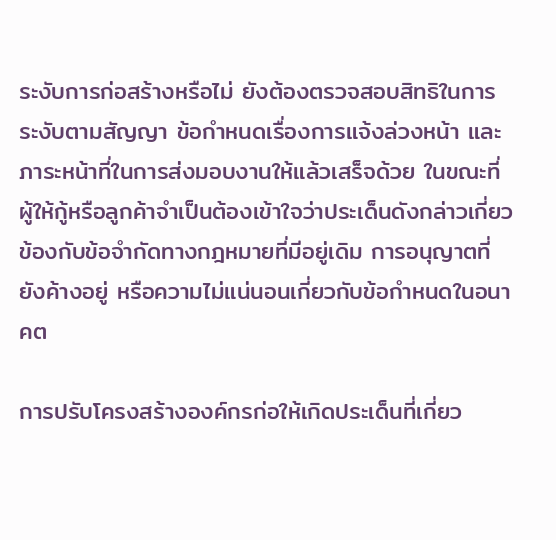ระงับการก่อสร้างหรือไม่ ยังต้องตรวจสอบสิทธิในการระงับตามสัญญา ข้อกำหนดเรื่องการแจ้งล่วงหน้า และภาระหน้าที่ในการส่งมอบงานให้แล้วเสร็จด้วย ในขณะที่ผู้ให้กู้หรือลูกค้าจำเป็นต้องเข้าใจว่าประเด็นดังกล่าวเกี่ยวข้องกับข้อจำกัดทางกฎหมายที่มีอยู่เดิม การอนุญาตที่ยังค้างอยู่ หรือความไม่แน่นอนเกี่ยวกับข้อกำหนดในอนาคต

การปรับโครงสร้างองค์กรก่อให้เกิดประเด็นที่เกี่ยว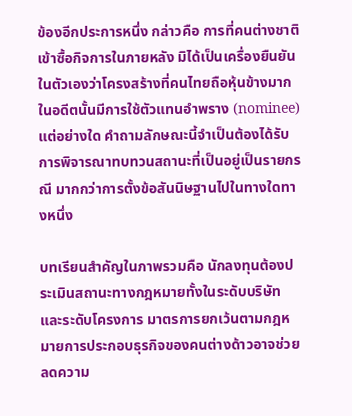ข้องอีกประการหนึ่ง กล่าวคือ การที่คนต่างชาติเข้าซื้อกิจการในภายหลัง มิได้เป็นเครื่องยืนยันในตัวเองว่าโครงสร้างที่คนไทยถือหุ้นข้างมากในอดีตนั้นมีการใช้ตัวแทนอำพราง (nominee) แต่อย่างใด คำถามลักษณะนี้จำเป็นต้องได้รับ การพิจารณาทบทวนสถานะที่เป็นอยู่เป็นรายกรณี มากกว่าการตั้งข้อสันนิษฐานไปในทางใดทางหนึ่ง

บทเรียนสำคัญในภาพรวมคือ นักลงทุนต้องประเมินสถานะทางกฎหมายทั้งในระดับบริษัทและระดับโครงการ มาตรการยกเว้นตามกฎหมายการประกอบธุรกิจของคนต่างด้าวอาจช่วยลดความ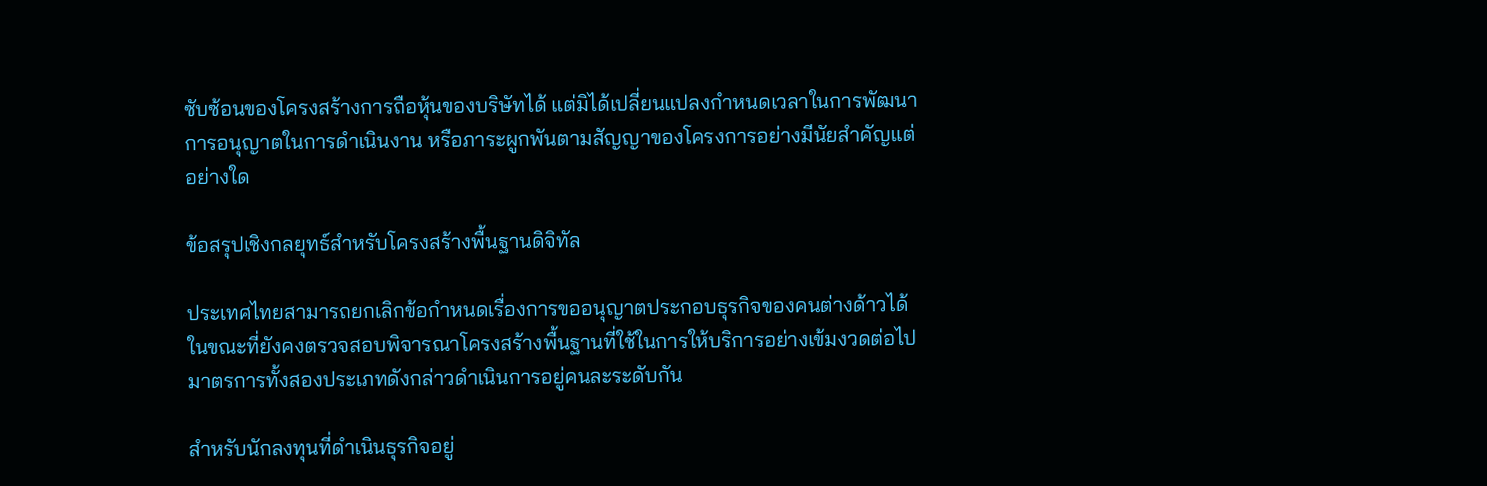ซับซ้อนของโครงสร้างการถือหุ้นของบริษัทได้ แต่มิได้เปลี่ยนแปลงกำหนดเวลาในการพัฒนา การอนุญาตในการดำเนินงาน หรือภาระผูกพันตามสัญญาของโครงการอย่างมีนัยสำคัญแต่อย่างใด

ข้อสรุปเชิงกลยุทธ์สำหรับโครงสร้างพื้นฐานดิจิทัล

ประเทศไทยสามารถยกเลิกข้อกำหนดเรื่องการขออนุญาตประกอบธุรกิจของคนต่างด้าวได้ ในขณะที่ยังคงตรวจสอบพิจารณาโครงสร้างพื้นฐานที่ใช้ในการให้บริการอย่างเข้มงวดต่อไป มาตรการทั้งสองประเภทดังกล่าวดำเนินการอยู่คนละระดับกัน

สำหรับนักลงทุนที่ดำเนินธุรกิจอยู่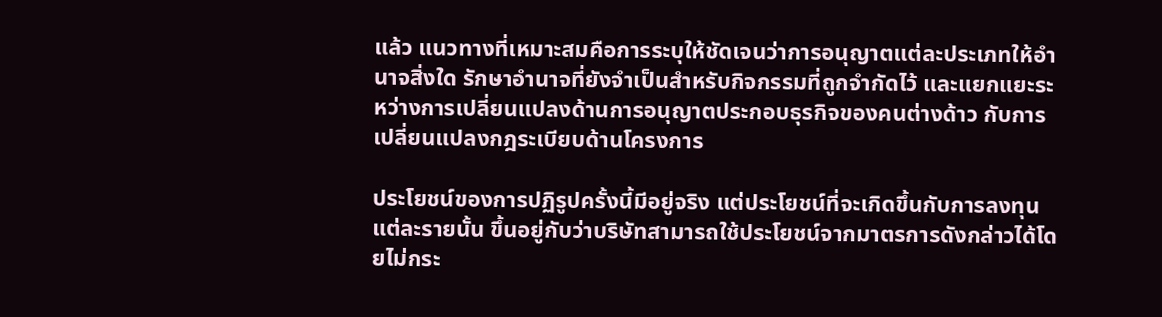แล้ว แนวทางที่เหมาะสมคือการระบุให้ชัดเจนว่าการอนุญาตแต่ละประเภทให้อำนาจสิ่งใด รักษาอำนาจที่ยังจำเป็นสำหรับกิจกรรมที่ถูกจำกัดไว้ และแยกแยะระหว่างการเปลี่ยนแปลงด้านการอนุญาตประกอบธุรกิจของคนต่างด้าว กับการเปลี่ยนแปลงกฎระเบียบด้านโครงการ

ประโยชน์ของการปฏิรูปครั้งนี้มีอยู่จริง แต่ประโยชน์ที่จะเกิดขึ้นกับการลงทุนแต่ละรายนั้น ขึ้นอยู่กับว่าบริษัทสามารถใช้ประโยชน์จากมาตรการดังกล่าวได้โดยไม่กระ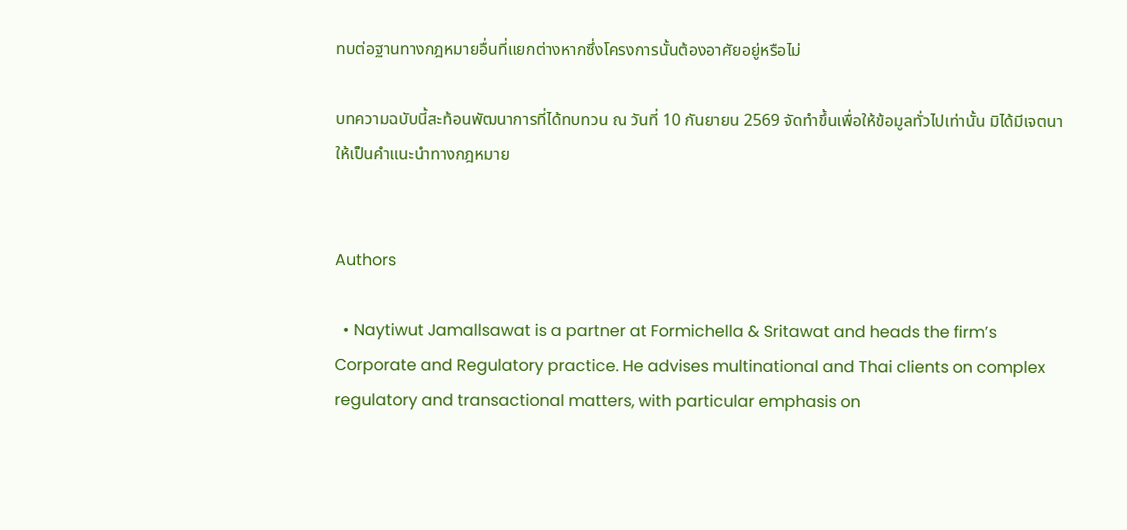ทบต่อฐานทางกฎหมายอื่นที่แยกต่างหากซึ่งโครงการนั้นต้องอาศัยอยู่หรือไม่

บทความฉบับนี้สะท้อนพัฒนาการที่ได้ทบทวน ณ วันที่ 10 กันยายน 2569 จัดทำขึ้นเพื่อให้ข้อมูลทั่วไปเท่านั้น มิได้มีเจตนาให้เป็นคำแนะนำทางกฎหมาย


Authors

  • Naytiwut Jamallsawat is a partner at Formichella & Sritawat and heads the firm’s Corporate and Regulatory practice. He advises multinational and Thai clients on complex regulatory and transactional matters, with particular emphasis on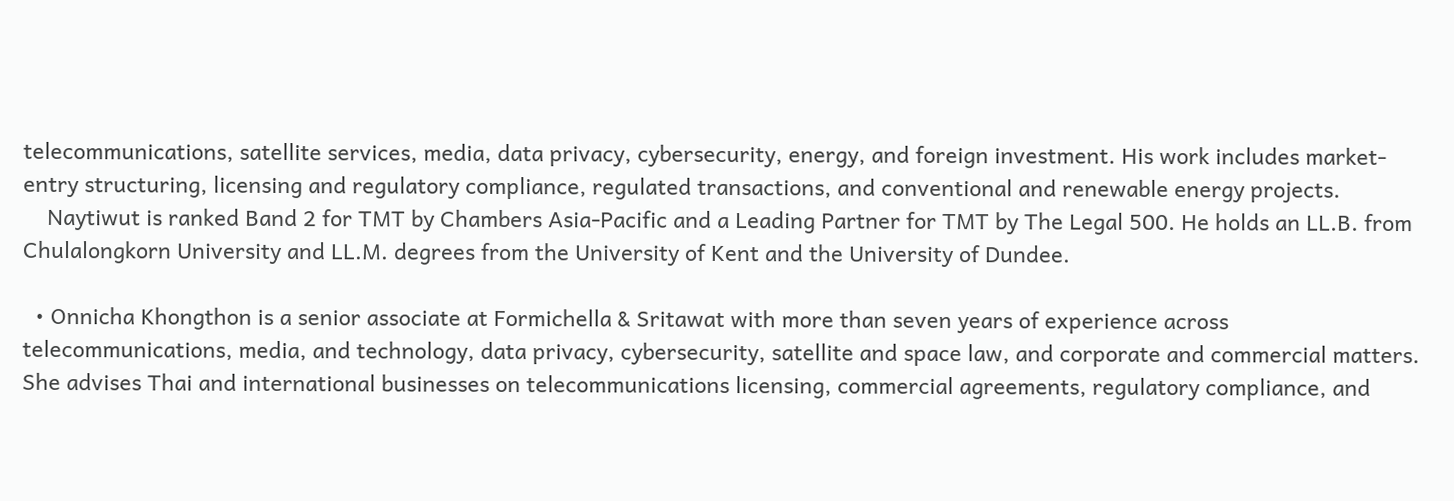telecommunications, satellite services, media, data privacy, cybersecurity, energy, and foreign investment. His work includes market-entry structuring, licensing and regulatory compliance, regulated transactions, and conventional and renewable energy projects.
    Naytiwut is ranked Band 2 for TMT by Chambers Asia-Pacific and a Leading Partner for TMT by The Legal 500. He holds an LL.B. from Chulalongkorn University and LL.M. degrees from the University of Kent and the University of Dundee.

  • Onnicha Khongthon is a senior associate at Formichella & Sritawat with more than seven years of experience across telecommunications, media, and technology, data privacy, cybersecurity, satellite and space law, and corporate and commercial matters. She advises Thai and international businesses on telecommunications licensing, commercial agreements, regulatory compliance, and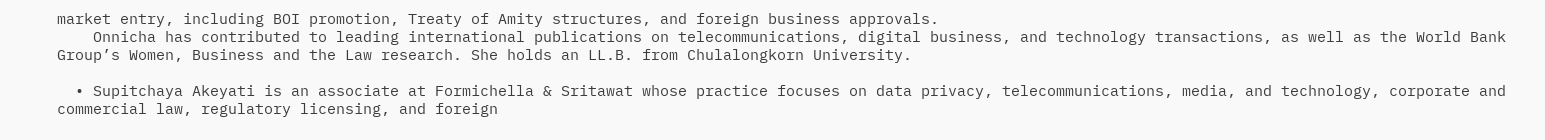market entry, including BOI promotion, Treaty of Amity structures, and foreign business approvals.
    Onnicha has contributed to leading international publications on telecommunications, digital business, and technology transactions, as well as the World Bank Group’s Women, Business and the Law research. She holds an LL.B. from Chulalongkorn University.

  • Supitchaya Akeyati is an associate at Formichella & Sritawat whose practice focuses on data privacy, telecommunications, media, and technology, corporate and commercial law, regulatory licensing, and foreign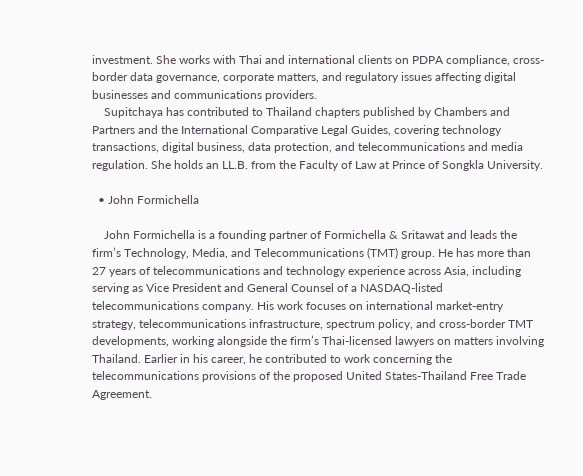investment. She works with Thai and international clients on PDPA compliance, cross-border data governance, corporate matters, and regulatory issues affecting digital businesses and communications providers.
    Supitchaya has contributed to Thailand chapters published by Chambers and Partners and the International Comparative Legal Guides, covering technology transactions, digital business, data protection, and telecommunications and media regulation. She holds an LL.B. from the Faculty of Law at Prince of Songkla University.

  • John Formichella

    John Formichella is a founding partner of Formichella & Sritawat and leads the firm’s Technology, Media, and Telecommunications (TMT) group. He has more than 27 years of telecommunications and technology experience across Asia, including serving as Vice President and General Counsel of a NASDAQ-listed telecommunications company. His work focuses on international market-entry strategy, telecommunications infrastructure, spectrum policy, and cross-border TMT developments, working alongside the firm’s Thai-licensed lawyers on matters involving Thailand. Earlier in his career, he contributed to work concerning the telecommunications provisions of the proposed United States-Thailand Free Trade Agreement.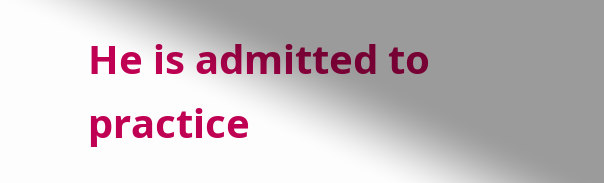He is admitted to practice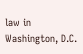law in Washington, D.C.